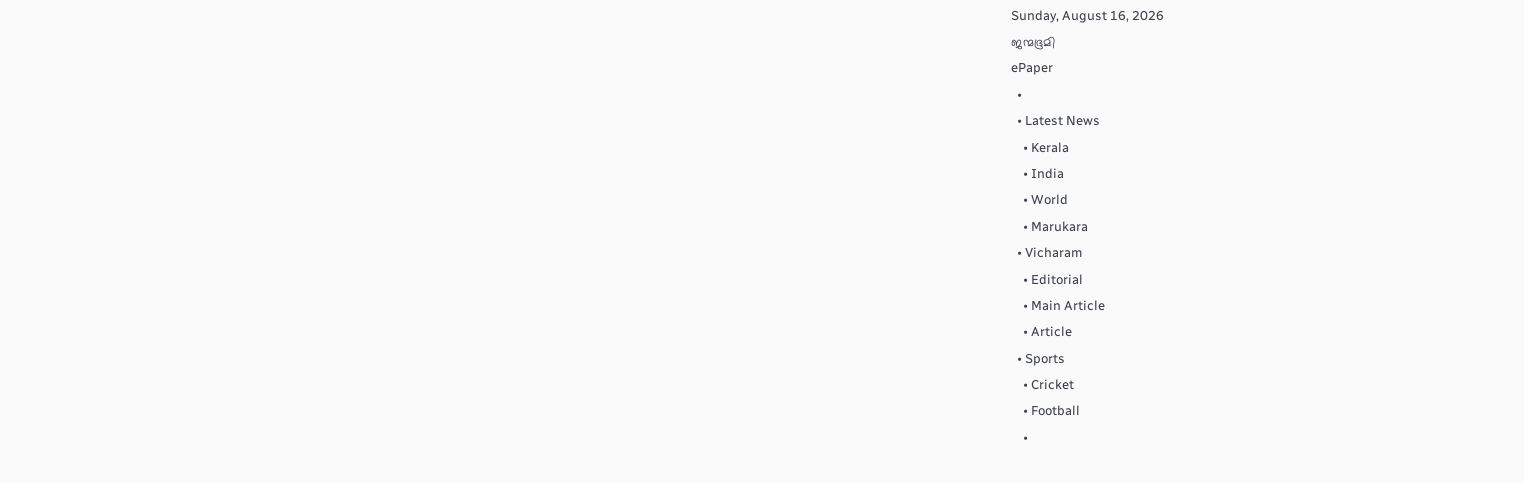Sunday, August 16, 2026
ജന്മഭൂമി
ePaper
  •
  • Latest News
    • Kerala
    • India
    • World
    • Marukara
  • Vicharam
    • Editorial
    • Main Article
    • Article
  • Sports
    • Cricket
    • Football
    •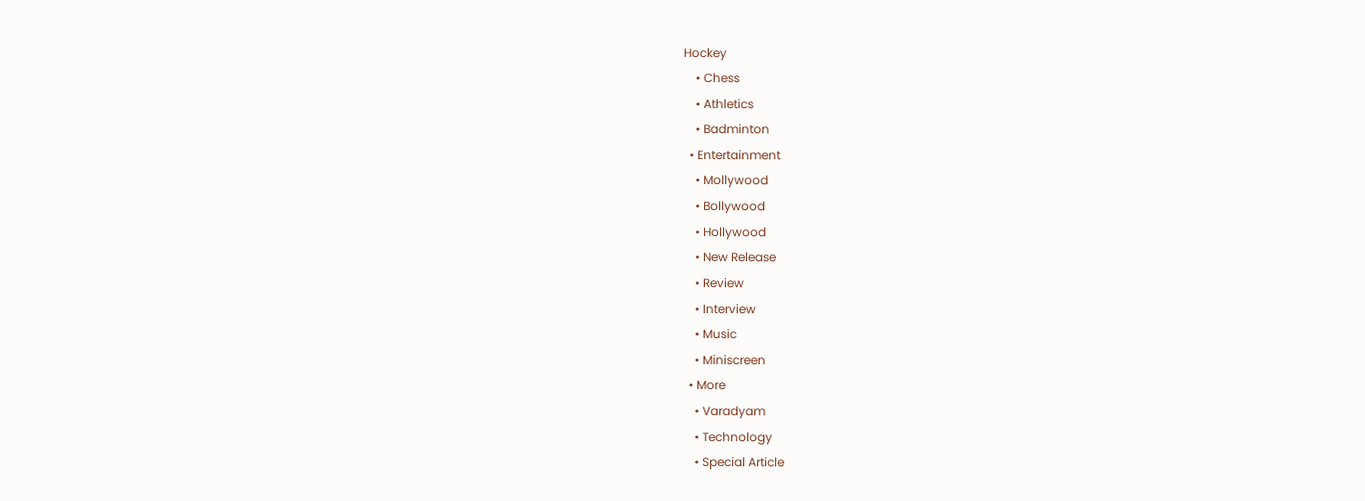Hockey
    • Chess
    • Athletics
    • Badminton
  • Entertainment
    • Mollywood
    • Bollywood
    • Hollywood
    • New Release
    • Review
    • Interview
    • Music
    • Miniscreen
  • More
    • Varadyam
    • Technology
    • Special Article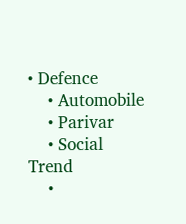• Defence
    • Automobile
    • Parivar
    • Social Trend
    •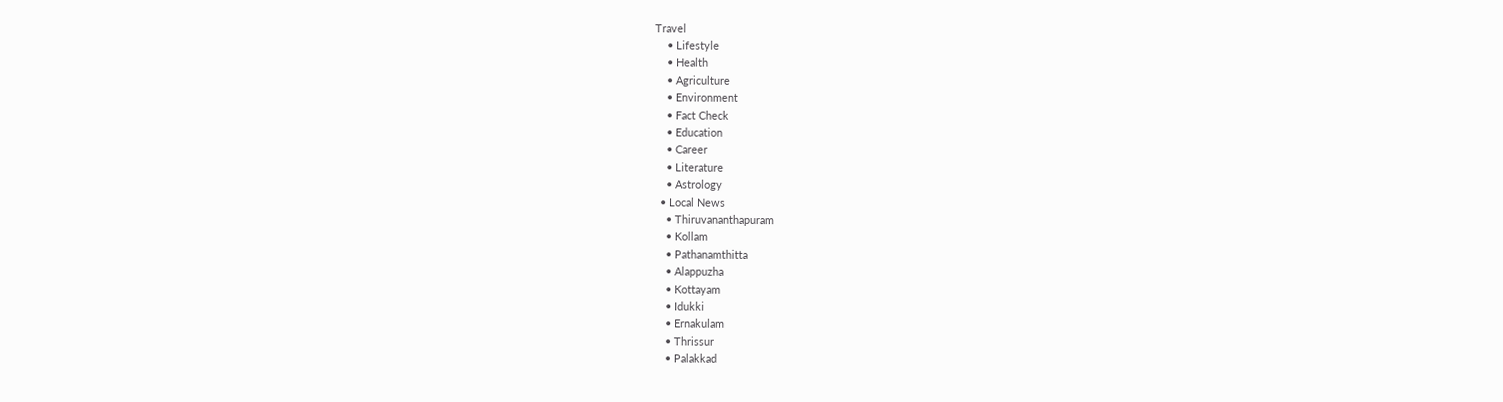Travel
    • Lifestyle
    • Health
    • Agriculture
    • Environment
    • Fact Check
    • Education
    • Career
    • Literature
    • Astrology
  • Local News
    • Thiruvananthapuram
    • Kollam
    • Pathanamthitta
    • Alappuzha
    • Kottayam
    • Idukki
    • Ernakulam
    • Thrissur
    • Palakkad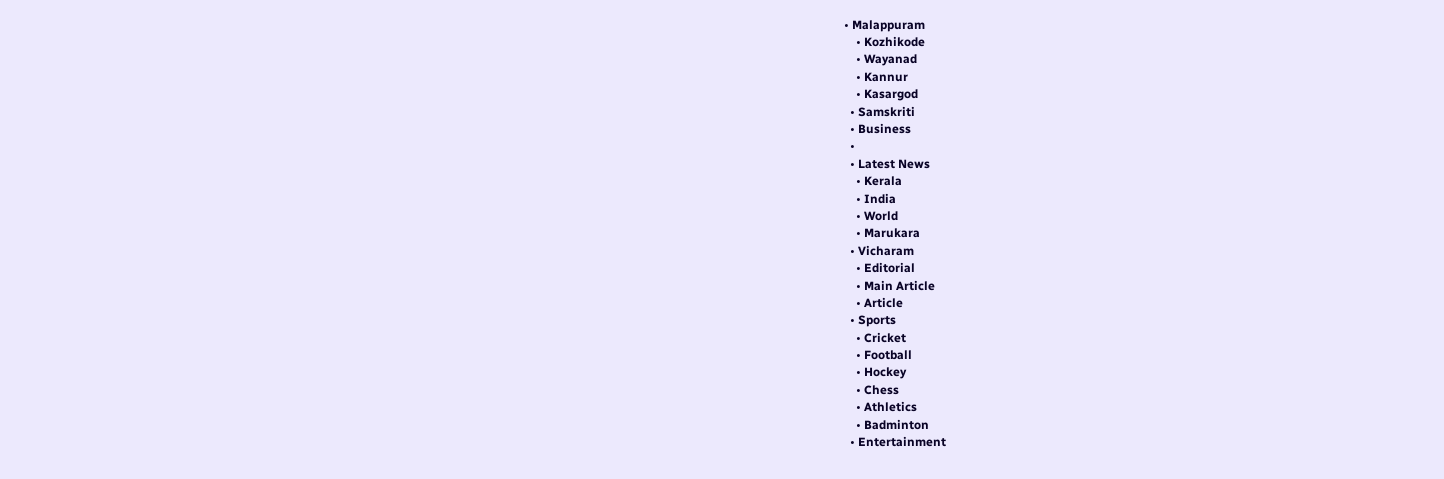• Malappuram
    • Kozhikode
    • Wayanad
    • Kannur
    • Kasargod
  • Samskriti
  • Business
  •
  • Latest News
    • Kerala
    • India
    • World
    • Marukara
  • Vicharam
    • Editorial
    • Main Article
    • Article
  • Sports
    • Cricket
    • Football
    • Hockey
    • Chess
    • Athletics
    • Badminton
  • Entertainment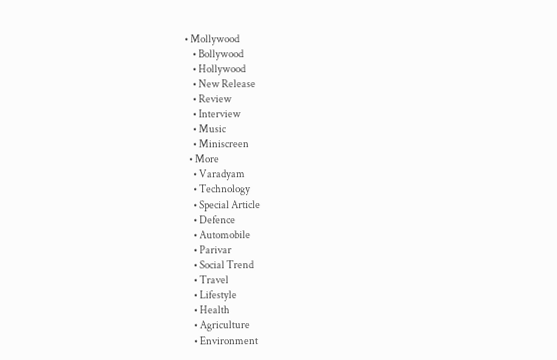• Mollywood
    • Bollywood
    • Hollywood
    • New Release
    • Review
    • Interview
    • Music
    • Miniscreen
  • More
    • Varadyam
    • Technology
    • Special Article
    • Defence
    • Automobile
    • Parivar
    • Social Trend
    • Travel
    • Lifestyle
    • Health
    • Agriculture
    • Environment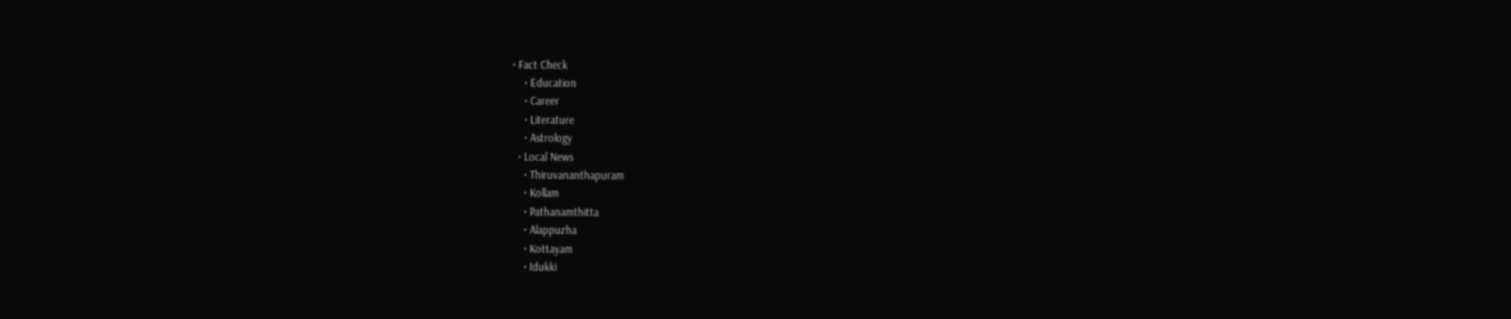• Fact Check
    • Education
    • Career
    • Literature
    • Astrology
  • Local News
    • Thiruvananthapuram
    • Kollam
    • Pathanamthitta
    • Alappuzha
    • Kottayam
    • Idukki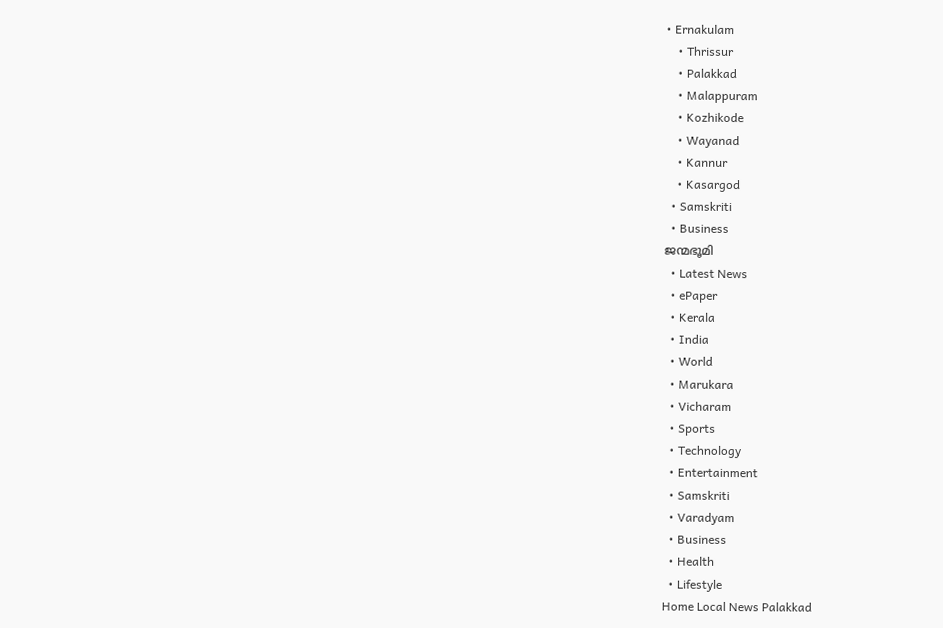• Ernakulam
    • Thrissur
    • Palakkad
    • Malappuram
    • Kozhikode
    • Wayanad
    • Kannur
    • Kasargod
  • Samskriti
  • Business
ജന്മഭൂമി
  • Latest News
  • ePaper
  • Kerala
  • India
  • World
  • Marukara
  • Vicharam
  • Sports
  • Technology
  • Entertainment
  • Samskriti
  • Varadyam
  • Business
  • Health
  • Lifestyle
Home Local News Palakkad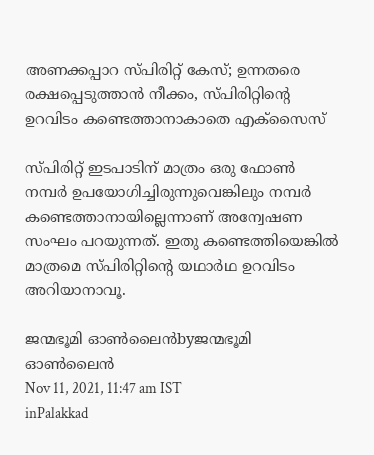അണക്കപ്പാറ സ്പിരിറ്റ് കേസ്; ഉന്നതരെ രക്ഷപ്പെടുത്താന്‍ നീക്കം, സ്പിരിറ്റിന്റെ ഉറവിടം കണ്ടെത്താനാകാതെ എക്സൈസ്

സ്പിരിറ്റ് ഇടപാടിന് മാത്രം ഒരു ഫോണ്‍ നമ്പര്‍ ഉപയോഗിച്ചിരുന്നുവെങ്കിലും നമ്പര്‍ കണ്ടെത്താനായില്ലെന്നാണ് അന്വേഷണ സംഘം പറയുന്നത്. ഇതു കണ്ടെത്തിയെങ്കില്‍ മാത്രമെ സ്പിരിറ്റിന്റെ യഥാര്‍ഥ ഉറവിടം അറിയാനാവൂ.

ജന്മഭൂമി ഓണ്‍ലൈന്‍byജന്മഭൂമി ഓണ്‍ലൈന്‍
Nov 11, 2021, 11:47 am IST
inPalakkad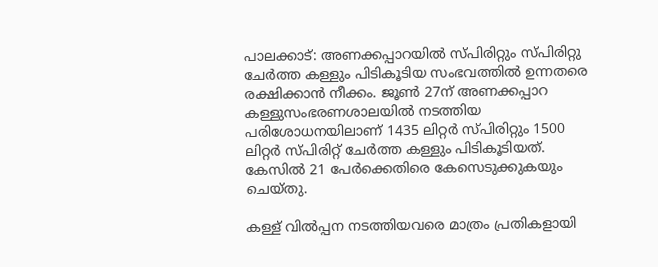പാലക്കാട്: അണക്കപ്പാറയില്‍ സ്പിരിറ്റും സ്പിരിറ്റു ചേര്‍ത്ത കള്ളും പിടികൂടിയ സംഭവത്തില്‍ ഉന്നതരെ രക്ഷിക്കാന്‍ നീക്കം. ജൂണ്‍ 27ന് അണക്കപ്പാറ കള്ളുസംഭരണശാലയില്‍ നടത്തിയ പരിശോധനയിലാണ് 1435 ലിറ്റര്‍ സ്പിരിറ്റും 1500 ലിറ്റര്‍ സ്പിരിറ്റ് ചേര്‍ത്ത കള്ളും പിടികൂടിയത്. കേസില്‍ 21 പേര്‍ക്കെതിരെ കേസെടുക്കുകയും ചെയ്തു.

കള്ള് വില്‍പ്പന നടത്തിയവരെ മാത്രം പ്രതികളായി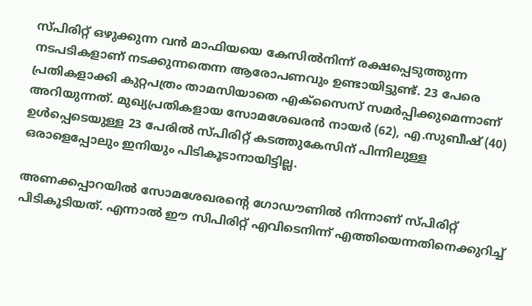സ്പിരിറ്റ് ഒഴുക്കുന്ന വന്‍ മാഫിയയെ കേസില്‍നിന്ന് രക്ഷപ്പെടുത്തുന്ന നടപടികളാണ് നടക്കുന്നതെന്ന ആരോപണവും ഉണ്ടായിട്ടുണ്ട്. 23 പേരെ പ്രതികളാക്കി കുറ്റപത്രം താമസിയാതെ എക്‌സൈസ് സമര്‍പ്പിക്കുമെന്നാണ് അറിയുന്നത്. മുഖ്യപ്രതികളായ സോമശേഖരന്‍ നായര്‍ (62), എ.സുബീഷ് (40) ഉള്‍പ്പെടെയുള്ള 23 പേരില്‍ സ്പിരിറ്റ് കടത്തുകേസിന് പിന്നിലുള്ള ഒരാളെപ്പോലും ഇനിയും പിടികൂടാനായിട്ടില്ല.

അണക്കപ്പാറയില്‍ സോമശേഖരന്റെ ഗോഡൗണില്‍ നിന്നാണ് സ്പിരിറ്റ് പിടികൂടിയത്. എന്നാല്‍ ഈ സിപിരിറ്റ് എവിടെനിന്ന് എത്തിയെന്നതിനെക്കുറിച്ച്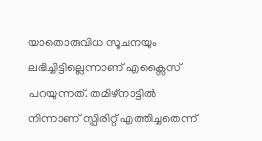യാതൊരുവിധ സൂചനയും ലഭിച്ചിട്ടില്ലെന്നാണ് എക്സൈസ് പറയുന്നത്. തമിഴ്നാട്ടില്‍ നിന്നാണ് സ്പിരിറ്റ് എത്തിച്ചതെന്ന്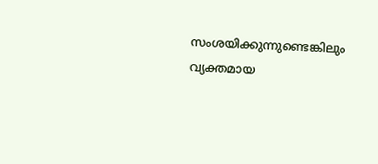സംശയിക്കുന്നുണ്ടെങ്കിലും വ്യക്തമായ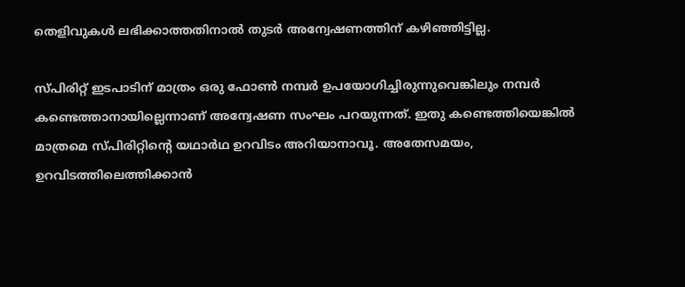തെളിവുകള്‍ ലഭിക്കാത്തതിനാല്‍ തുടര്‍ അന്വേഷണത്തിന് കഴിഞ്ഞിട്ടില്ല.

സ്പിരിറ്റ് ഇടപാടിന് മാത്രം ഒരു ഫോണ്‍ നമ്പര്‍ ഉപയോഗിച്ചിരുന്നുവെങ്കിലും നമ്പര്‍ കണ്ടെത്താനായില്ലെന്നാണ് അന്വേഷണ സംഘം പറയുന്നത്. ഇതു കണ്ടെത്തിയെങ്കില്‍ മാത്രമെ സ്പിരിറ്റിന്റെ യഥാര്‍ഥ ഉറവിടം അറിയാനാവൂ. അതേസമയം, ഉറവിടത്തിലെത്തിക്കാന്‍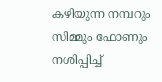കഴിയുന്ന നമ്പറും സിമ്മും ഫോണും നശിപ്പിച്ച്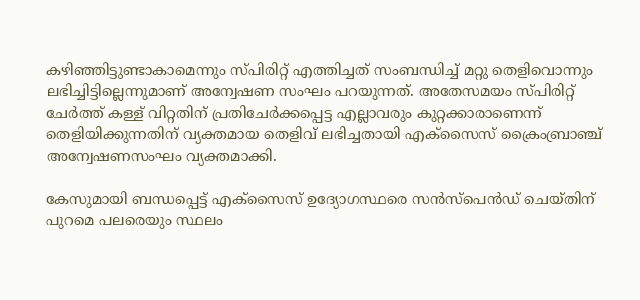കഴിഞ്ഞിട്ടുണ്ടാകാമെന്നും സ്പിരിറ്റ് എത്തിച്ചത് സംബന്ധിച്ച് മറ്റു തെളിവൊന്നും ലഭിച്ചിട്ടില്ലെന്നുമാണ് അന്വേഷണ സംഘം പറയുന്നത്. അതേസമയം സ്പിരിറ്റ് ചേര്‍ത്ത് കള്ള് വിറ്റതിന് പ്രതിചേര്‍ക്കപ്പെട്ട എല്ലാവരും കുറ്റക്കാരാണെന്ന് തെളിയിക്കുന്നതിന് വ്യക്തമായ തെളിവ് ലഭിച്ചതായി എക്സൈസ് ക്രൈംബ്രാഞ്ച് അന്വേഷണസംഘം വ്യക്തമാക്കി.

കേസുമായി ബന്ധപ്പെട്ട് എക്സൈസ് ഉദ്യോഗസ്ഥരെ സന്‍സ്പെന്‍ഡ് ചെയ്തിന് പുറമെ പലരെയും സ്ഥലം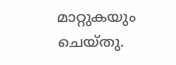മാറ്റുകയും ചെയ്തു.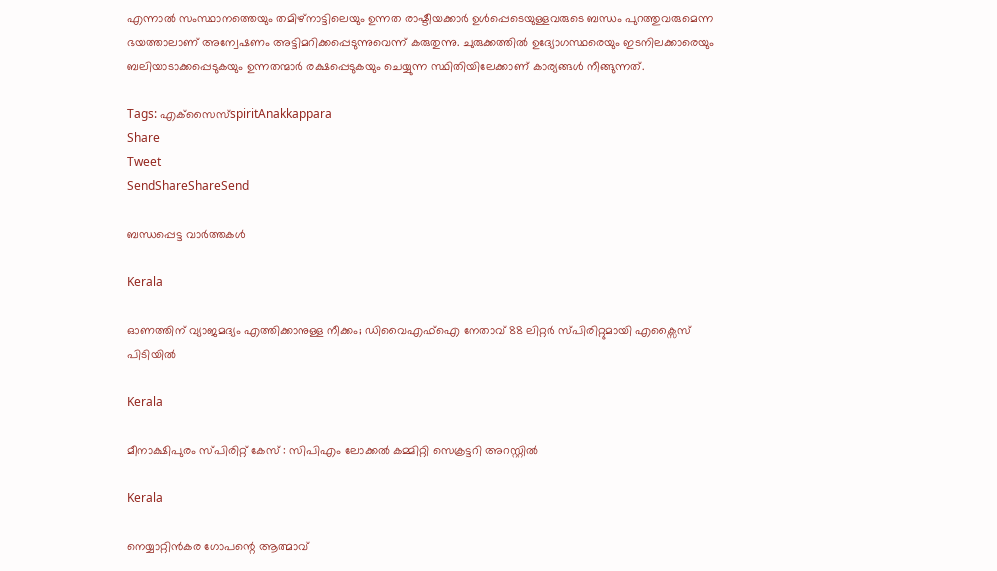എന്നാല്‍ സംസ്ഥാനത്തെയും തമിഴ്നാട്ടിലെയും ഉന്നത രാഷ്ടീയക്കാര്‍ ഉള്‍പ്പെടെയുള്ളവരുടെ ബന്ധം പുറത്തുവരുമെന്ന ഭയത്താലാണ് അന്വേഷണം അട്ടിമറിക്കപ്പെടുന്നുവെന്ന് കരുതുന്നു. ചുരുക്കത്തില്‍ ഉദ്യോഗസ്ഥരെയും ഇടനിലക്കാരെയും ബലിയാടാക്കപ്പെടുകയും ഉന്നതന്മാര്‍ രക്ഷപ്പെടുകയും ചെയ്യുന്ന സ്ഥിതിയിലേക്കാണ് കാര്യങ്ങള്‍ നീങ്ങുന്നത്.

Tags: എക്‌സൈസ്spiritAnakkappara
Share
Tweet
SendShareShareSend

ബന്ധപ്പെട്ട വാര്‍ത്തകള്‍

Kerala

ഓണത്തിന് വ്യാജമദ്യം എത്തിക്കാനുള്ള നീക്കം; ഡിവൈഎഫ്‌ഐ നേതാവ് 88 ലിറ്റര്‍ സ്പിരിറ്റുമായി എക്സൈസ് പിടിയില്‍

Kerala

മീനാക്ഷിപുരം സ്പിരിറ്റ് കേസ് : സിപിഎം ലോക്കല്‍ കമ്മിറ്റി സെക്രട്ടറി അറസ്റ്റില്‍

Kerala

നെയ്യാറ്റിന്‍കര ഗോപന്റെ ആത്മാവ്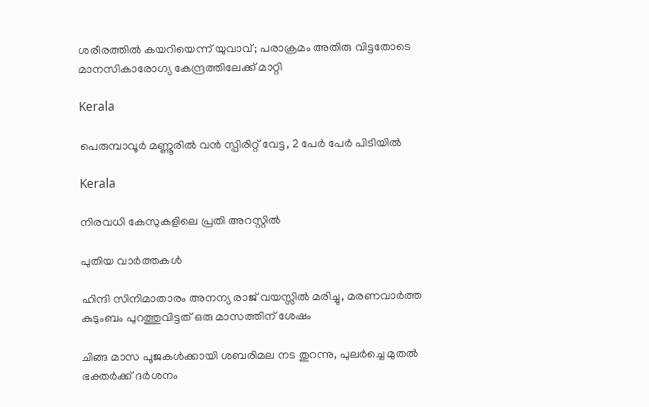ശരീരത്തില്‍ കയറിയെന്ന് യുവാവ്; പരാക്രമം അതിരു വിട്ടതോടെ മാനസികാരോഗ്യ കേന്ദ്രത്തിലേക്ക് മാറ്റി

Kerala

പെരുമ്പാവൂര്‍ മണ്ണൂരില്‍ വന്‍ സ്പിരിറ്റ് വേട്ട, 2 പേര്‍ പേര്‍ പിടിയില്‍

Kerala

നിരവധി കേസുകളിലെ പ്രതി അറസ്റ്റില്‍

പുതിയ വാര്‍ത്തകള്‍

ഹിന്ദി സിനിമാതാരം അനന്യ രാജ് വയസ്സില്‍ മരിച്ചു, മരണവാര്‍ത്ത കുടുംബം പുറത്തുവിട്ടത് ഒരു മാസത്തിന് ശേഷം

ചിങ്ങ മാസ പൂജകള്‍ക്കായി ശബരിമല നട തുറന്നു, പുലര്‍ച്ചെ മുതല്‍ ഭക്തര്‍ക്ക് ദര്‍ശനം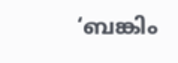‘ബങ്കിം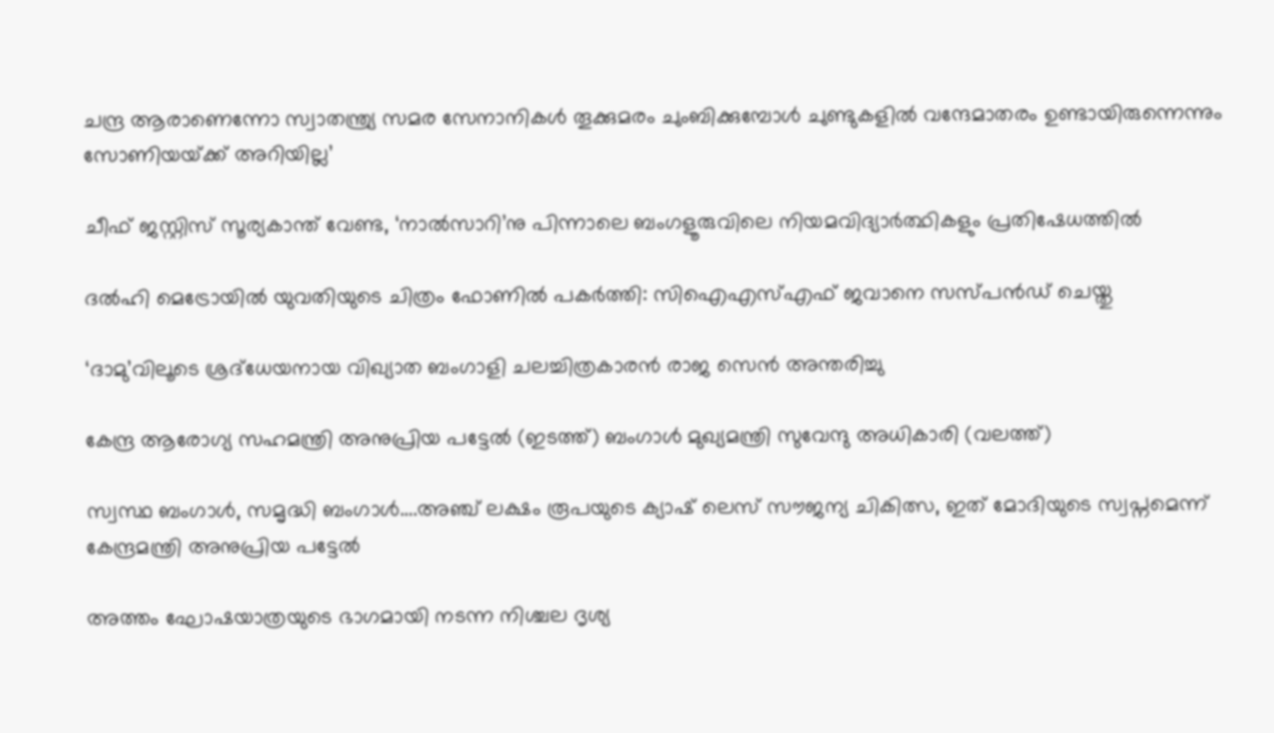ചന്ദ്ര ആരാണെന്നോ സ്വാതന്ത്ര്യ സമര സേനാനികൾ തൂക്കുമരം ചുംബിക്കുമ്പോൾ ചുണ്ടുകളിൽ വന്ദേമാതരം ഉണ്ടായിരുന്നെന്നും സോണിയയ്‌ക്ക് അറിയില്ല’

ചീഫ് ജസ്റ്റിസ് സൂര്യകാന്ത് വേണ്ട, ‘നാല്‍സാറി’നു പിന്നാലെ ബംഗളൂരുവിലെ നിയമവിദ്യാര്‍ത്ഥികളും പ്രതിഷേധത്തില്‍

ദല്‍ഹി മെട്രോയില്‍ യുവതിയുടെ ചിത്രം ഫോണില്‍ പകര്‍ത്തി: സിഐഎസ്എഫ് ജവാനെ സസ്പന്‍ഡ് ചെയ്തു

‘ദാമു’വിലൂടെ ശ്രദ്‌ധേയനായ വിഖ്യാത ബംഗാളി ചലച്ചിത്രകാരന്‍ രാജ സെന്‍ അന്തരിച്ചു

കേന്ദ്ര ആരോഗ്യ സഹമന്ത്രി അനുപ്രിയ പട്ടേല്‍ (ഇടത്ത്) ബംഗാള്‍ മുഖ്യമന്ത്രി സുവേന്ദു അധികാരി (വലത്ത്)

സ്വസ്ഥ ബംഗാള്‍, സമൃദ്ധി ബംഗാള്‍….അഞ്ച് ലക്ഷം രൂപയുടെ ക്യാഷ് ലെസ് സൗജന്യ ചികിത്സ, ഇത് മോദിയുടെ സ്വപ്നമെന്ന് കേന്ദ്രമന്ത്രി അനുപ്രിയ പട്ടേല്‍

അത്തം ഘോഷയാത്രയുടെ ഭാഗമായി നടന്ന നിശ്ചല ദൃശ്യ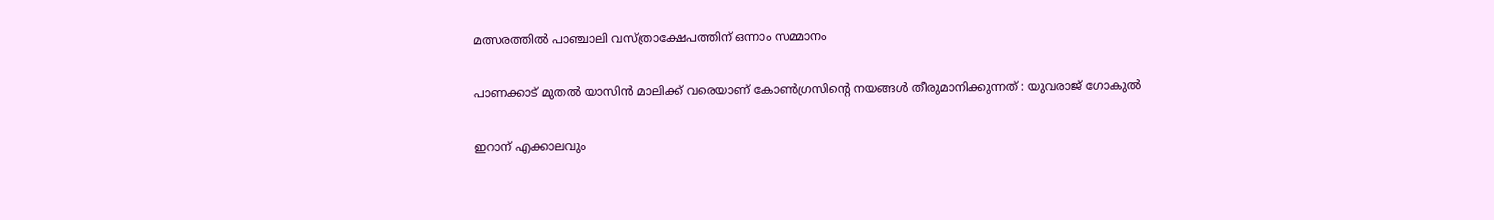മത്സരത്തില്‍ പാഞ്ചാലി വസ്ത്രാക്ഷേപത്തിന് ഒന്നാം സമ്മാനം

പാണക്കാട് മുതല്‍ യാസിന്‍ മാലിക്ക് വരെയാണ് കോണ്‍ഗ്രസിന്റെ നയങ്ങള്‍ തീരുമാനിക്കുന്നത് : യുവരാജ് ഗോകുൽ

ഇറാന് എക്കാലവും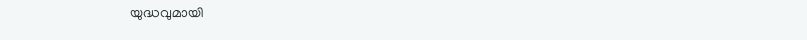യുദ്ധവുമായി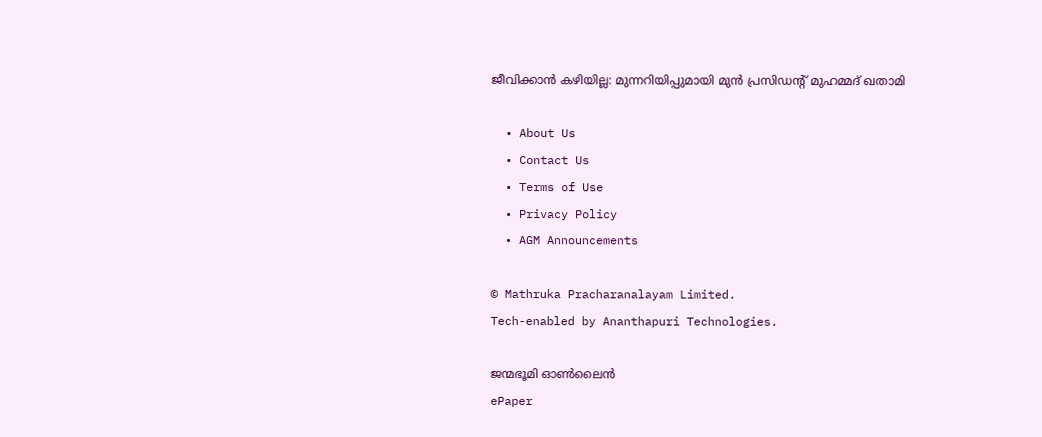ജീവിക്കാന്‍ കഴിയില്ല: മുന്നറിയിപ്പുമായി മുന്‍ പ്രസിഡന്റ് മുഹമ്മദ് ഖതാമി

  • About Us
  • Contact Us
  • Terms of Use
  • Privacy Policy
  • AGM Announcements

© Mathruka Pracharanalayam Limited.
Tech-enabled by Ananthapuri Technologies.

ജന്മഭൂമി ഓണ്‍ലൈന്‍
ePaper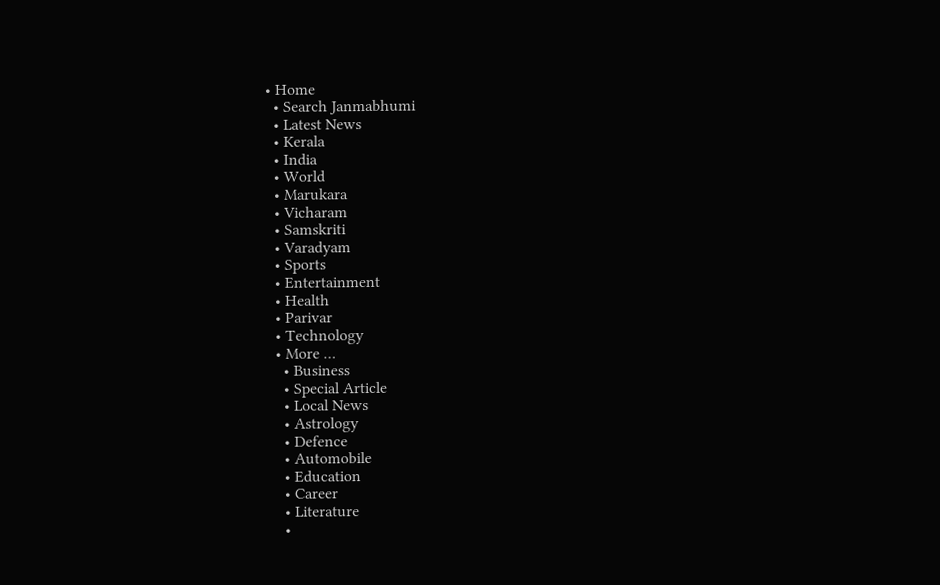• Home
  • Search Janmabhumi
  • Latest News
  • Kerala
  • India
  • World
  • Marukara
  • Vicharam
  • Samskriti
  • Varadyam
  • Sports
  • Entertainment
  • Health
  • Parivar
  • Technology
  • More …
    • Business
    • Special Article
    • Local News
    • Astrology
    • Defence
    • Automobile
    • Education
    • Career
    • Literature
    •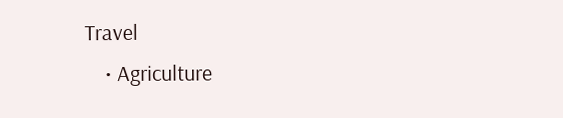Travel
    • Agriculture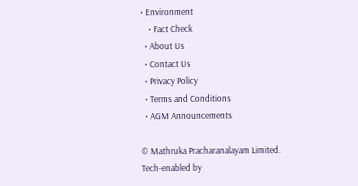• Environment
    • Fact Check
  • About Us
  • Contact Us
  • Privacy Policy
  • Terms and Conditions
  • AGM Announcements

© Mathruka Pracharanalayam Limited.
Tech-enabled by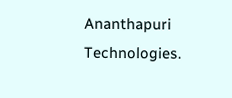Ananthapuri Technologies.